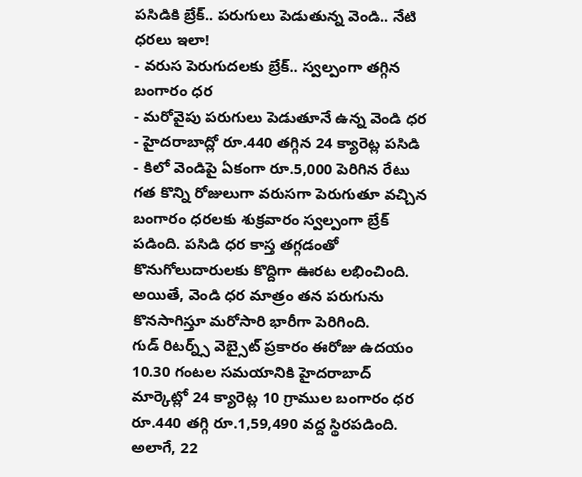పసిడికి బ్రేక్.. పరుగులు పెడుతున్న వెండి.. నేటి ధరలు ఇలా!
- వరుస పెరుగుదలకు బ్రేక్.. స్వల్పంగా తగ్గిన బంగారం ధర
- మరోవైపు పరుగులు పెడుతూనే ఉన్న వెండి ధర
- హైదరాబాద్లో రూ.440 తగ్గిన 24 క్యారెట్ల పసిడి
- కిలో వెండిపై ఏకంగా రూ.5,000 పెరిగిన రేటు
గత కొన్ని రోజులుగా వరుసగా పెరుగుతూ వచ్చిన బంగారం ధరలకు శుక్రవారం స్వల్పంగా బ్రేక్ పడింది. పసిడి ధర కాస్త తగ్గడంతో కొనుగోలుదారులకు కొద్దిగా ఊరట లభించింది. అయితే, వెండి ధర మాత్రం తన పరుగును కొనసాగిస్తూ మరోసారి భారీగా పెరిగింది.
గుడ్ రిటర్న్స్ వెబ్సైట్ ప్రకారం ఈరోజు ఉదయం 10.30 గంటల సమయానికి హైదరాబాద్ మార్కెట్లో 24 క్యారెట్ల 10 గ్రాముల బంగారం ధర రూ.440 తగ్గి రూ.1,59,490 వద్ద స్థిరపడింది. అలాగే, 22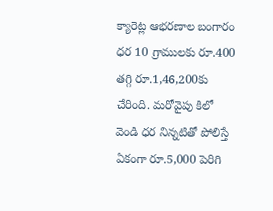క్యారెట్ల ఆభరణాల బంగారం ధర 10 గ్రాములకు రూ.400 తగ్గి రూ.1,46,200కు చేరింది. మరోవైపు కిలో వెండి ధర నిన్నటితో పోలిస్తే ఏకంగా రూ.5,000 పెరిగి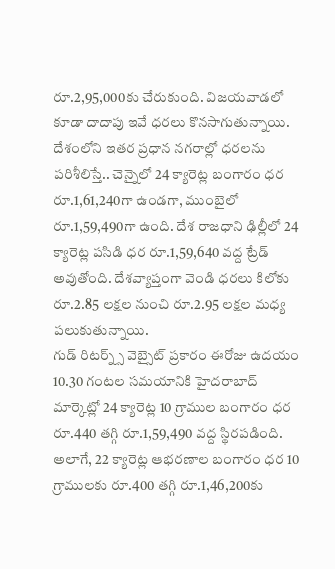రూ.2,95,000కు చేరుకుంది. విజయవాడలో కూడా దాదాపు ఇవే ధరలు కొనసాగుతున్నాయి.
దేశంలోని ఇతర ప్రధాన నగరాల్లో ధరలను పరిశీలిస్తే.. చెన్నైలో 24 క్యారెట్ల బంగారం ధర రూ.1,61,240గా ఉండగా, ముంబైలో రూ.1,59,490గా ఉంది. దేశ రాజధాని ఢిల్లీలో 24 క్యారెట్ల పసిడి ధర రూ.1,59,640 వద్ద ట్రేడ్ అవుతోంది. దేశవ్యాప్తంగా వెండి ధరలు కిలోకు రూ.2.85 లక్షల నుంచి రూ.2.95 లక్షల మధ్య పలుకుతున్నాయి.
గుడ్ రిటర్న్స్ వెబ్సైట్ ప్రకారం ఈరోజు ఉదయం 10.30 గంటల సమయానికి హైదరాబాద్ మార్కెట్లో 24 క్యారెట్ల 10 గ్రాముల బంగారం ధర రూ.440 తగ్గి రూ.1,59,490 వద్ద స్థిరపడింది. అలాగే, 22 క్యారెట్ల ఆభరణాల బంగారం ధర 10 గ్రాములకు రూ.400 తగ్గి రూ.1,46,200కు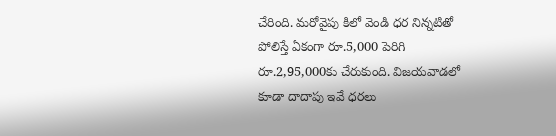చేరింది. మరోవైపు కిలో వెండి ధర నిన్నటితో పోలిస్తే ఏకంగా రూ.5,000 పెరిగి రూ.2,95,000కు చేరుకుంది. విజయవాడలో కూడా దాదాపు ఇవే ధరలు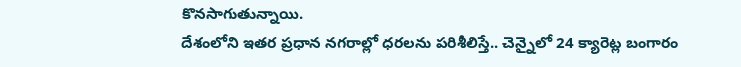కొనసాగుతున్నాయి.
దేశంలోని ఇతర ప్రధాన నగరాల్లో ధరలను పరిశీలిస్తే.. చెన్నైలో 24 క్యారెట్ల బంగారం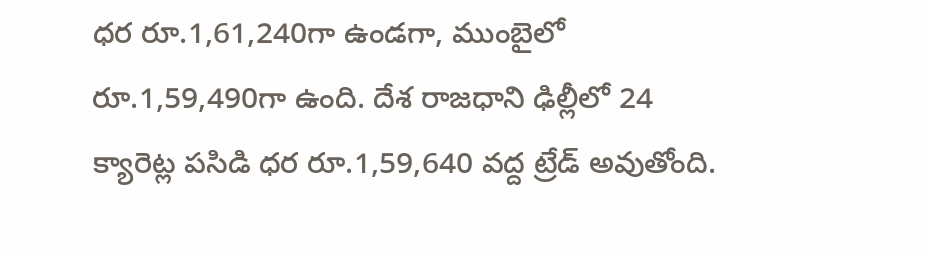ధర రూ.1,61,240గా ఉండగా, ముంబైలో రూ.1,59,490గా ఉంది. దేశ రాజధాని ఢిల్లీలో 24 క్యారెట్ల పసిడి ధర రూ.1,59,640 వద్ద ట్రేడ్ అవుతోంది.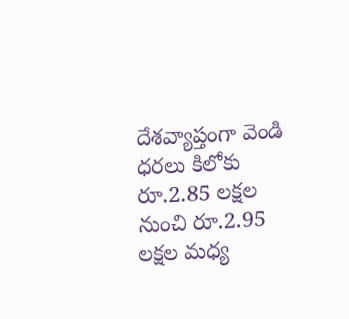దేశవ్యాప్తంగా వెండి ధరలు కిలోకు రూ.2.85 లక్షల నుంచి రూ.2.95 లక్షల మధ్య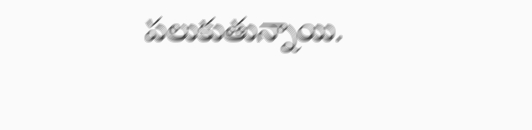పలుకుతున్నాయి.